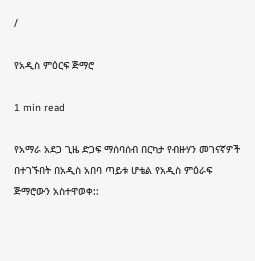/

የአዲስ ምዕርፍ ጅማሮ

1 min read

የአማራ አደጋ ጊዜ ድጋፍ ማሰባሰብ በርካታ የብዙሃን መገናኛዎች በተገኙበት በአዲስ አበባ ጣይቱ ሆቴል የአዲስ ምዕራፍ ጅማሮውን አስተዋወቀ::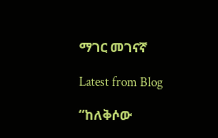ማገር መገናኛ

Latest from Blog

“ከለቅሶው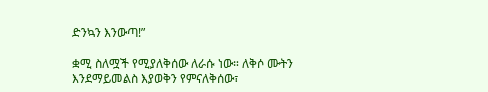ድንኳን እንውጣ!”

ቋሚ ስለሟች የሚያለቅሰው ለራሱ ነው። ለቅሶ ሙትን እንደማይመልስ እያወቅን የምናለቅሰው፣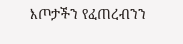እጦታችን የፈጠረብንን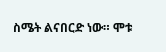ስሜት ልናበርድ ነው። ሞቱ